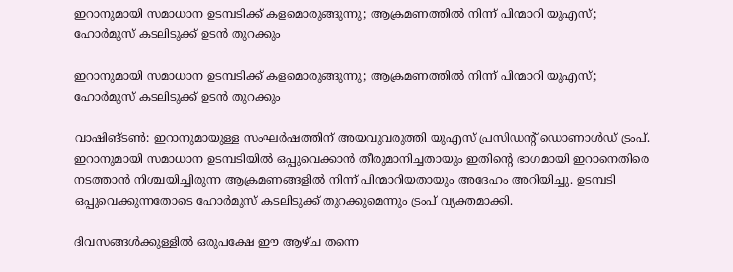ഇറാനുമായി സമാധാന ഉടമ്പടിക്ക് കളമൊരുങ്ങുന്നു; ആക്രമണത്തിൽ നിന്ന് പിന്മാറി യുഎസ്; ഹോർമുസ് കടലിടുക്ക് ഉടൻ തുറക്കും

ഇറാനുമായി സമാധാന ഉടമ്പടിക്ക് കളമൊരുങ്ങുന്നു; ആക്രമണത്തിൽ നിന്ന് പിന്മാറി യുഎസ്; ഹോർമുസ് കടലിടുക്ക് ഉടൻ തുറക്കും

വാഷിങ്ടൺ: ഇറാനുമായുള്ള സംഘർഷത്തിന് അയവുവരുത്തി യുഎസ് പ്രസിഡന്റ് ഡൊണാൾഡ് ട്രംപ്. ഇറാനുമായി സമാധാന ഉടമ്പടിയിൽ ഒപ്പുവെക്കാൻ തീരുമാനിച്ചതായും ഇതിന്റെ ഭാഗമായി ഇറാനെതിരെ നടത്താൻ നിശ്ചയിച്ചിരുന്ന ആക്രമണങ്ങളിൽ നിന്ന് പിന്മാറിയതായും അദേഹം അറിയിച്ചു. ഉടമ്പടി ഒപ്പുവെക്കുന്നതോടെ ഹോർമുസ് കടലിടുക്ക് തുറക്കുമെന്നും ട്രംപ് വ്യക്തമാക്കി.

ദിവസങ്ങൾക്കുള്ളിൽ ഒരുപക്ഷേ ഈ ആഴ്ച തന്നെ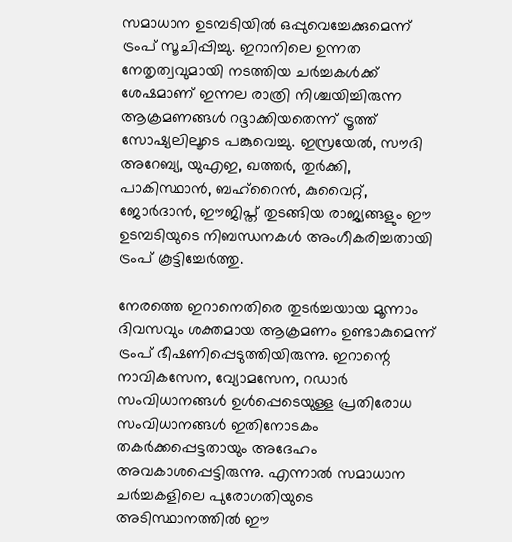സമാധാന ഉടമ്പടിയിൽ ഒപ്പുവെച്ചേക്കുമെന്ന് ട്രംപ് സൂചിപ്പിച്ചു. ഇറാനിലെ ഉന്നത നേതൃത്വവുമായി നടത്തിയ ചർച്ചകൾക്ക് ശേഷമാണ് ഇന്നല രാത്രി നിശ്ചയിച്ചിരുന്ന ആക്രമണങ്ങൾ റദ്ദാക്കിയതെന്ന് ട്രൂത്ത് സോഷ്യലിലൂടെ പങ്കുവെച്ചു. ഇസ്രയേൽ, സൗദി അറേബ്യ, യുഎഇ, ഖത്തർ, തുർക്കി, പാകിസ്ഥാൻ, ബഹ്‌റൈൻ, കുവൈറ്റ്, ജോർദാൻ, ഈജിപ്ത് തുടങ്ങിയ രാജ്യങ്ങളും ഈ ഉടമ്പടിയുടെ നിബന്ധനകൾ അംഗീകരിച്ചതായി ട്രംപ് കൂട്ടിച്ചേർത്തു.

നേരത്തെ ഇറാനെതിരെ തുടർച്ചയായ മൂന്നാം ദിവസവും ശക്തമായ ആക്രമണം ഉണ്ടാകുമെന്ന് ട്രംപ് ഭീഷണിപ്പെടുത്തിയിരുന്നു. ഇറാന്റെ നാവികസേന, വ്യോമസേന, റഡാർ സംവിധാനങ്ങൾ ഉൾപ്പെടെയുള്ള പ്രതിരോധ സംവിധാനങ്ങൾ ഇതിനോടകം തകർക്കപ്പെട്ടതായും അദേഹം അവകാശപ്പെട്ടിരുന്നു. എന്നാൽ സമാധാന ചർച്ചകളിലെ പുരോഗതിയുടെ അടിസ്ഥാനത്തിൽ ഈ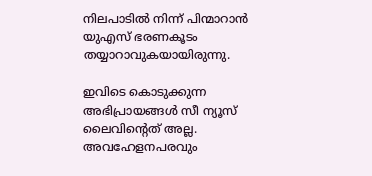നിലപാടിൽ നിന്ന് പിന്മാറാൻ യുഎസ് ഭരണകൂടം തയ്യാറാവുകയായിരുന്നു.

ഇവിടെ കൊടുക്കുന്ന അഭിപ്രായങ്ങള്‍ സീ ന്യൂസ് ലൈവിന്റെത് അല്ല. അവഹേളനപരവും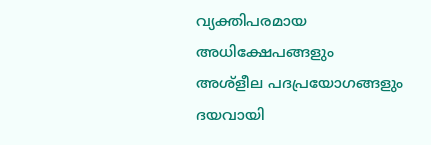വ്യക്തിപരമായ അധിക്ഷേപങ്ങളും അശ്‌ളീല പദപ്രയോഗങ്ങളും ദയവായി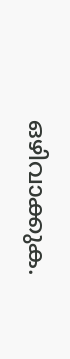ഒഴിവാക്കുക.